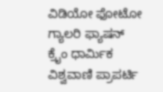ವಿಡಿಯೋ ಫೋಟೋ ಗ್ಯಾಲರಿ ಫ್ಯಾಷನ್ ಕ್ರೈಂ ಧಾರ್ಮಿಕ ವಿಶ್ವವಾಣಿ ಪ್ರಾಪರ್ಟಿ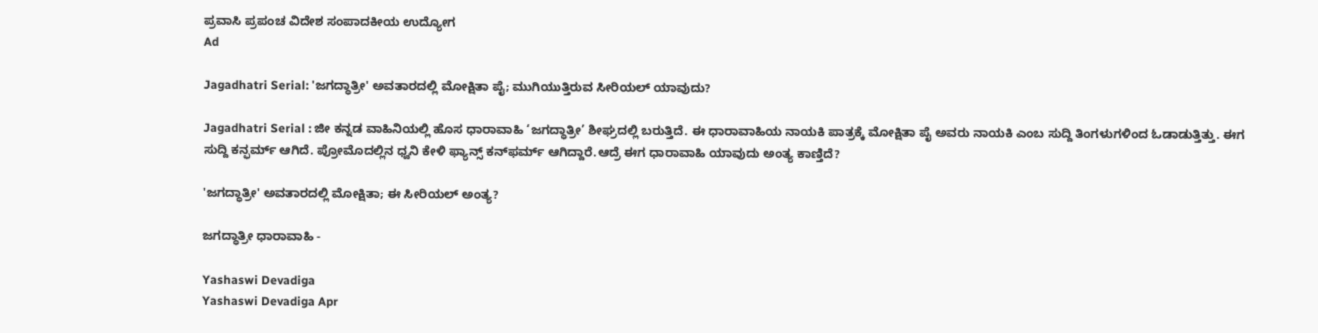ಪ್ರವಾಸಿ ಪ್ರಪಂಚ ವಿದೇಶ ಸಂಪಾದಕೀಯ ಉದ್ಯೋಗ
Ad

Jagadhatri Serial: 'ಜಗದ್ಧಾತ್ರೀ' ಅವತಾರದಲ್ಲಿ ಮೋಕ್ಷಿತಾ ಪೈ; ಮುಗಿಯುತ್ತಿರುವ ಸೀರಿಯಲ್‌ ಯಾವುದು?

Jagadhatri Serial : ಜೀ ಕನ್ನಡ ವಾಹಿನಿಯಲ್ಲಿ ಹೊಸ ಧಾರಾವಾಹಿ ‘ಜಗದ್ಧಾತ್ರೀ’ ಶೀಘ್ರದಲ್ಲಿ ಬರುತ್ತಿದೆ. ಈ ಧಾರಾವಾಹಿಯ ನಾಯಕಿ ಪಾತ್ರಕ್ಕೆ ಮೋಕ್ಷಿತಾ ಪೈ ಅವರು ನಾಯಕಿ ಎಂಬ ಸುದ್ದಿ ತಿಂಗಳುಗಳಿಂದ ಓಡಾಡುತ್ತಿತ್ತು. ಈಗ ಸುದ್ದಿ ಕನ್ಫರ್ಮ್‌ ಆಗಿದೆ. ಪ್ರೋಮೊದಲ್ಲಿನ ಧ್ವನಿ ಕೇಳಿ ಫ್ಯಾನ್ಸ್‌ ಕನ್‌ಫರ್ಮ್‌ ಆಗಿದ್ದಾರೆ.ಆದ್ರೆ ಈಗ ಧಾರಾವಾಹಿ ಯಾವುದು ಅಂತ್ಯ ಕಾಣ್ತಿದೆ?

'ಜಗದ್ಧಾತ್ರೀ' ಅವತಾರದಲ್ಲಿ ಮೋಕ್ಷಿತಾ; ಈ ಸೀರಿಯಲ್‌ ಅಂತ್ಯ?

ಜಗದ್ಧಾತ್ರೀ ಧಾರಾವಾಹಿ -

Yashaswi Devadiga
Yashaswi Devadiga Apr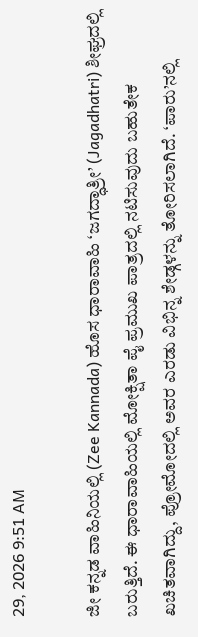29, 2026 9:51 AM

ಜೀ ಕನ್ನಡ ವಾಹಿನಿಯಲ್ಲಿ (Zee Kannada) ಹೊಸ ಧಾರಾವಾಹಿ ‘ಜಗದ್ಧಾತ್ರೀ’ (Jagadhatri) ಶೀಘ್ರದಲ್ಲಿ ಬರುತ್ತಿದೆ. ಈ ಧಾರಾವಾಹಿಯಲ್ಲಿ ಮೋಕ್ಷಿತಾ ಪೈ ಪ್ರಮುಖ ಪಾತ್ರದಲ್ಲಿ ನಟಿಸುವುದು ಬಹುತೇಕ ಖಚಿತವಾಗಿದ್ದು, ಪ್ರೋಮೋದಲ್ಲಿ ಅವರ ಎರಡು ವಿಭಿನ್ನ ಶೇಡ್ಗಳನ್ನು ತೋರಿಸಲಾಗಿದೆ. ‘ಪಾರು’ನಲ್ಲಿ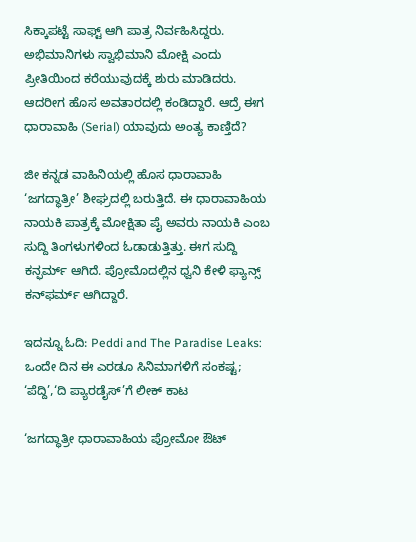ಸಿಕ್ಕಾಪಟ್ಟೆ ಸಾಫ್ಟ್‌ ಆಗಿ ಪಾತ್ರ ನಿರ್ವಹಿಸಿದ್ದರು. ಅಭಿಮಾನಿಗಳು ಸ್ವಾಭಿಮಾನಿ ಮೋಕ್ಷಿ ಎಂದು ಪ್ರೀತಿಯಿಂದ ಕರೆಯುವುದಕ್ಕೆ ಶುರು ಮಾಡಿದರು. ಆದರೀಗ ಹೊಸ ಅವತಾರದಲ್ಲಿ ಕಂಡಿದ್ದಾರೆ. ಆದ್ರೆ ಈಗ ಧಾರಾವಾಹಿ (Serial) ಯಾವುದು ಅಂತ್ಯ ಕಾಣ್ತಿದೆ?

ಜೀ ಕನ್ನಡ ವಾಹಿನಿಯಲ್ಲಿ ಹೊಸ ಧಾರಾವಾಹಿ ‘ಜಗದ್ಧಾತ್ರೀ’ ಶೀಘ್ರದಲ್ಲಿ ಬರುತ್ತಿದೆ. ಈ ಧಾರಾವಾಹಿಯ ನಾಯಕಿ ಪಾತ್ರಕ್ಕೆ ಮೋಕ್ಷಿತಾ ಪೈ ಅವರು ನಾಯಕಿ ಎಂಬ ಸುದ್ದಿ ತಿಂಗಳುಗಳಿಂದ ಓಡಾಡುತ್ತಿತ್ತು. ಈಗ ಸುದ್ದಿ ಕನ್ಫರ್ಮ್‌ ಆಗಿದೆ. ಪ್ರೋಮೊದಲ್ಲಿನ ಧ್ವನಿ ಕೇಳಿ ಫ್ಯಾನ್ಸ್‌ ಕನ್‌ಫರ್ಮ್‌ ಆಗಿದ್ದಾರೆ.

ಇದನ್ನೂ ಓದಿ: Peddi and The Paradise Leaks: ಒಂದೇ ದಿನ ಈ ಎರಡೂ ಸಿನಿಮಾಗಳಿಗೆ ಸಂಕಷ್ಟ; ‘ಪೆದ್ದಿ’,‘ದಿ ಪ್ಯಾರಡೈಸ್’ಗೆ ಲೀಕ್ ಕಾಟ

‘ಜಗದ್ಧಾತ್ರೀ ಧಾರಾವಾಹಿಯ ಪ್ರೋಮೋ ಔಟ್‌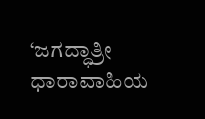‘ಜಗದ್ಧಾತ್ರೀ ಧಾರಾವಾಹಿಯ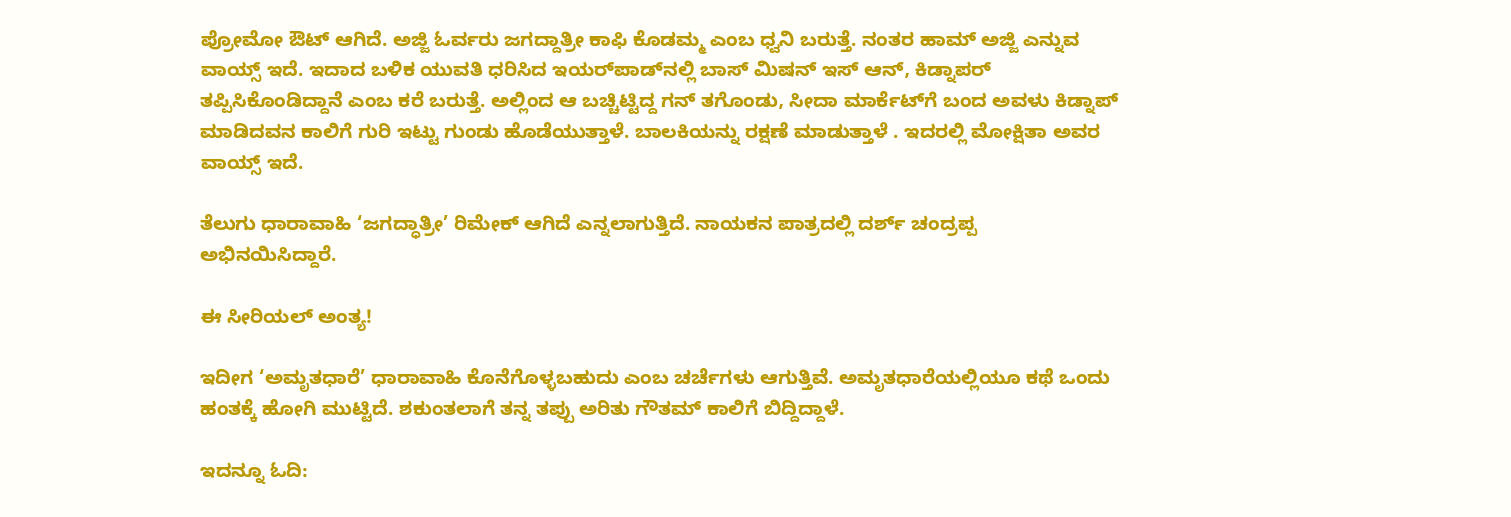ಪ್ರೋಮೋ ಔಟ್‌ ಆಗಿದೆ. ಅಜ್ಜಿ ಓರ್ವರು ಜಗದ್ದಾತ್ರೀ ಕಾಫಿ ಕೊಡಮ್ಮ ಎಂಬ ಧ್ವನಿ ಬರುತ್ತೆ. ನಂತರ ಹಾಮ್ ಅಜ್ಜಿ ಎನ್ನುವ ವಾಯ್ಸ್ ಇದೆ. ಇದಾದ ಬಳಿಕ ಯುವತಿ ಧರಿಸಿದ ಇಯರ್‌ಪಾಡ್‌ನಲ್ಲಿ ಬಾಸ್‌ ಮಿಷನ್‌ ಇಸ್‌ ಆನ್‌, ಕಿಡ್ನಾಪರ್‌ ತಪ್ಪಿಸಿಕೊಂಡಿದ್ದಾನೆ ಎಂಬ ಕರೆ ಬರುತ್ತೆ. ಅಲ್ಲಿಂದ ಆ ಬಚ್ಚಿಟ್ಟಿದ್ದ ಗನ್‌ ತಗೊಂಡು, ಸೀದಾ ಮಾರ್ಕೆಟ್‌ಗೆ ಬಂದ ಅವಳು ಕಿಡ್ನಾಪ್‌ ಮಾಡಿದವನ ಕಾಲಿಗೆ ಗುರಿ ಇಟ್ಟು ಗುಂಡು ಹೊಡೆಯುತ್ತಾಳೆ. ಬಾಲಕಿಯನ್ನು ರಕ್ಷಣೆ ಮಾಡುತ್ತಾಳೆ . ಇದರಲ್ಲಿ ಮೋಕ್ಷಿತಾ ಅವರ ವಾಯ್ಸ್ ಇದೆ.

ತೆಲುಗು ಧಾರಾವಾಹಿ ‘ಜಗದ್ಧಾತ್ರೀ’ ರಿಮೇಕ್‌ ಆಗಿದೆ ಎನ್ನಲಾಗುತ್ತಿದೆ. ನಾಯಕನ ಪಾತ್ರದಲ್ಲಿ ದರ್ಶ್ ಚಂದ್ರಪ್ಪ ಅಭಿನಯಿಸಿದ್ದಾರೆ.

ಈ ಸೀರಿಯಲ್‌ ಅಂತ್ಯ!

ಇದೀಗ ‘ಅಮೃತಧಾರೆ’ ಧಾರಾವಾಹಿ ಕೊನೆಗೊಳ್ಳಬಹುದು ಎಂಬ ಚರ್ಚೆಗಳು ಆಗುತ್ತಿವೆ. ಅಮೃತಧಾರೆಯಲ್ಲಿಯೂ ಕಥೆ ಒಂದು ಹಂತಕ್ಕೆ ಹೋಗಿ ಮುಟ್ಟಿದೆ. ಶಕುಂತಲಾಗೆ ತನ್ನ ತಪ್ಪು ಅರಿತು ಗೌತಮ್‌ ಕಾಲಿಗೆ ಬಿದ್ದಿದ್ದಾಳೆ.

ಇದನ್ನೂ ಓದಿ: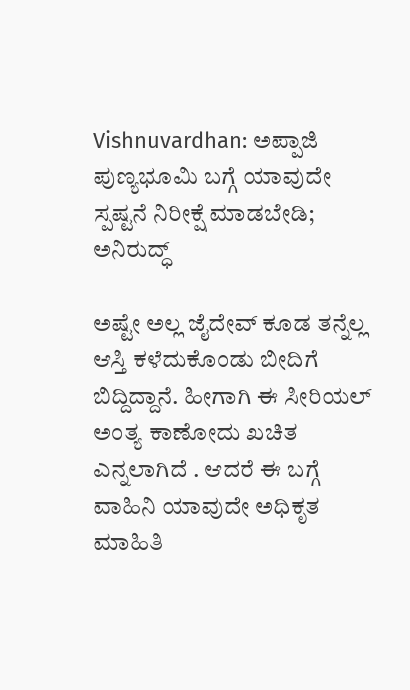Vishnuvardhan: ಅಪ್ಪಾಜಿ ಪುಣ್ಯಭೂಮಿ ಬಗ್ಗೆ ಯಾವುದೇ ಸ್ಪಷ್ಟನೆ ನಿರೀಕ್ಷೆ ಮಾಡಬೇಡಿ; ಅನಿರುದ್ಧ್

ಅಷ್ಟೇ ಅಲ್ಲ ಜೈದೇವ್‌ ಕೂಡ ತನ್ನೆಲ್ಲ ಆಸ್ತಿ ಕಳೆದುಕೊಂಡು ಬೀದಿಗೆ ಬಿದ್ದಿದ್ದಾನೆ. ಹೀಗಾಗಿ ಈ ಸೀರಿಯಲ್‌ ಅಂತ್ಯ ಕಾಣೋದು ಖಚಿತ ಎನ್ನಲಾಗಿದೆ . ಆದರೆ ಈ ಬಗ್ಗೆ ವಾಹಿನಿ ಯಾವುದೇ ಅಧಿಕೃತ ಮಾಹಿತಿ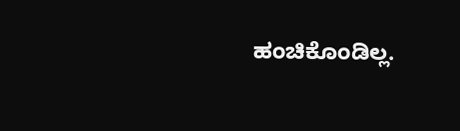ಹಂಚಿಕೊಂಡಿಲ್ಲ.